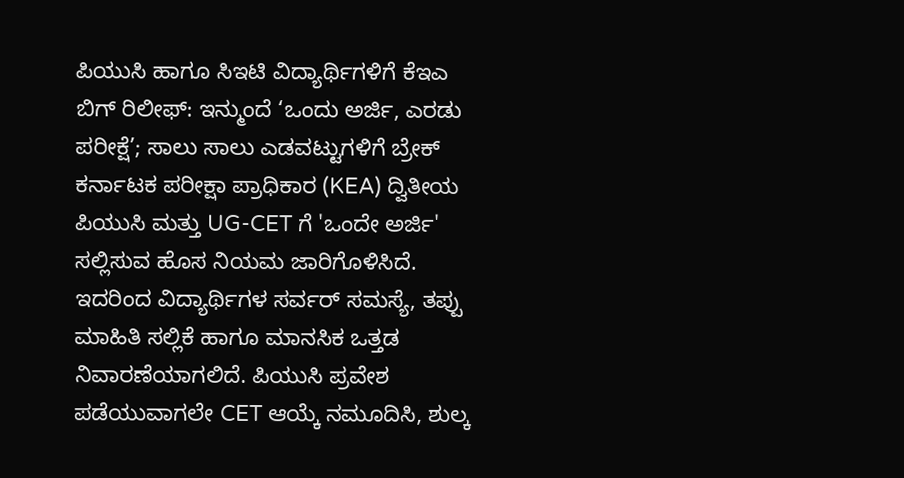ಪಿಯುಸಿ ಹಾಗೂ ಸಿಇಟಿ ವಿದ್ಯಾರ್ಥಿಗಳಿಗೆ ಕೆಇಎ ಬಿಗ್ ರಿಲೀಫ್: ಇನ್ಮುಂದೆ ‘ಒಂದು ಅರ್ಜಿ, ಎರಡು ಪರೀಕ್ಷೆ’; ಸಾಲು ಸಾಲು ಎಡವಟ್ಟುಗಳಿಗೆ ಬ್ರೇಕ್
ಕರ್ನಾಟಕ ಪರೀಕ್ಷಾ ಪ್ರಾಧಿಕಾರ (KEA) ದ್ವಿತೀಯ ಪಿಯುಸಿ ಮತ್ತು UG-CET ಗೆ 'ಒಂದೇ ಅರ್ಜಿ' ಸಲ್ಲಿಸುವ ಹೊಸ ನಿಯಮ ಜಾರಿಗೊಳಿಸಿದೆ. ಇದರಿಂದ ವಿದ್ಯಾರ್ಥಿಗಳ ಸರ್ವರ್ ಸಮಸ್ಯೆ, ತಪ್ಪು ಮಾಹಿತಿ ಸಲ್ಲಿಕೆ ಹಾಗೂ ಮಾನಸಿಕ ಒತ್ತಡ ನಿವಾರಣೆಯಾಗಲಿದೆ. ಪಿಯುಸಿ ಪ್ರವೇಶ ಪಡೆಯುವಾಗಲೇ CET ಆಯ್ಕೆ ನಮೂದಿಸಿ, ಶುಲ್ಕ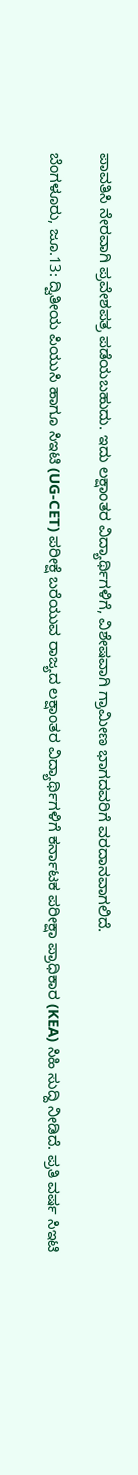ಪಾವತಿಸಿ ನೇರವಾಗಿ ಪ್ರವೇಶಪತ್ರ ಪಡೆಯಬಹುದು. ಇದು ಲಕ್ಷಾಂತರ ವಿದ್ಯಾರ್ಥಿಗಳಿಗೆ, ವಿಶೇಷವಾಗಿ ಗ್ರಾಮೀಣ ಭಾಗದವರಿಗೆ ವರದಾನವಾಗಲಿದೆ.

ಬೆಂಗಳೂರು, ಜೂ.13: ದ್ವಿತೀಯ ಪಿಯುಸಿ ಹಾಗೂ ಸಿಇಟಿ (UG-CET) ಪರೀಕ್ಷೆ ಬರೆಯುವ ರಾಜ್ಯದ ಲಕ್ಷಾಂತರ ವಿದ್ಯಾರ್ಥಿಗಳಿಗೆ ಕರ್ನಾಟಕ ಪರೀಕ್ಷಾ ಪ್ರಾಧಿಕಾರ (KEA) ಸಿಹಿ ಸುದ್ದಿ ನೀಡಿದೆ. ಪ್ರತಿ ವರ್ಷ ಸಿಇಟಿ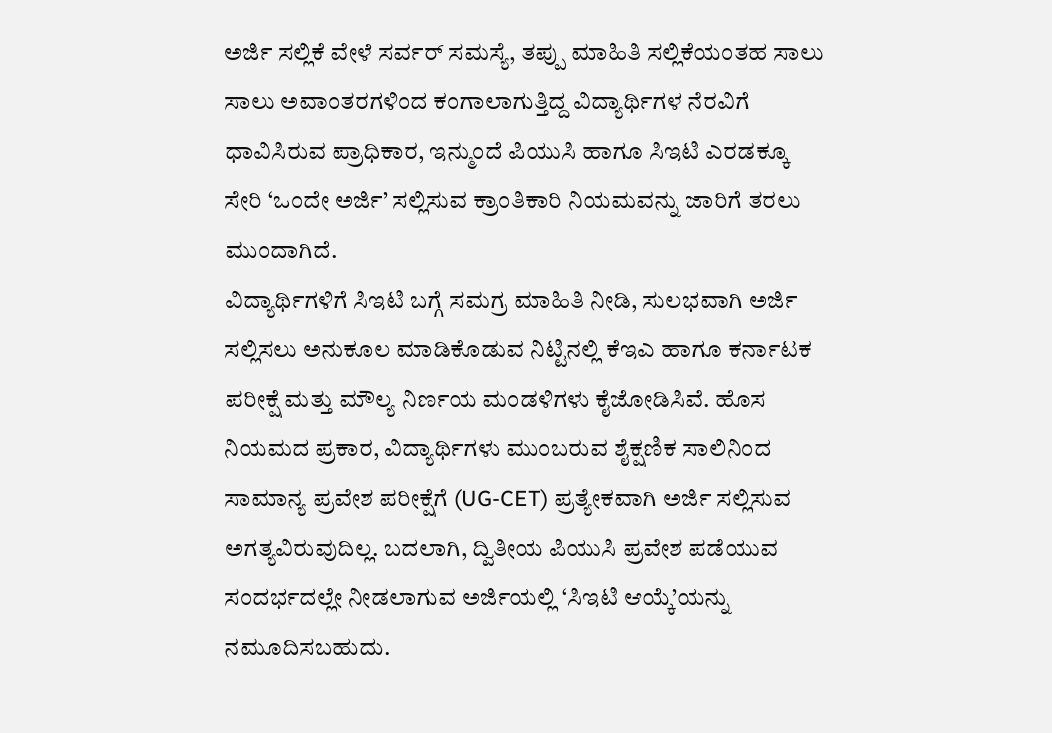ಅರ್ಜಿ ಸಲ್ಲಿಕೆ ವೇಳೆ ಸರ್ವರ್ ಸಮಸ್ಯೆ, ತಪ್ಪು ಮಾಹಿತಿ ಸಲ್ಲಿಕೆಯಂತಹ ಸಾಲು ಸಾಲು ಅವಾಂತರಗಳಿಂದ ಕಂಗಾಲಾಗುತ್ತಿದ್ದ ವಿದ್ಯಾರ್ಥಿಗಳ ನೆರವಿಗೆ ಧಾವಿಸಿರುವ ಪ್ರಾಧಿಕಾರ, ಇನ್ಮುಂದೆ ಪಿಯುಸಿ ಹಾಗೂ ಸಿಇಟಿ ಎರಡಕ್ಕೂ ಸೇರಿ ‘ಒಂದೇ ಅರ್ಜಿ’ ಸಲ್ಲಿಸುವ ಕ್ರಾಂತಿಕಾರಿ ನಿಯಮವನ್ನು ಜಾರಿಗೆ ತರಲು ಮುಂದಾಗಿದೆ.
ವಿದ್ಯಾರ್ಥಿಗಳಿಗೆ ಸಿಇಟಿ ಬಗ್ಗೆ ಸಮಗ್ರ ಮಾಹಿತಿ ನೀಡಿ, ಸುಲಭವಾಗಿ ಅರ್ಜಿ ಸಲ್ಲಿಸಲು ಅನುಕೂಲ ಮಾಡಿಕೊಡುವ ನಿಟ್ಟಿನಲ್ಲಿ ಕೆಇಎ ಹಾಗೂ ಕರ್ನಾಟಕ ಪರೀಕ್ಷೆ ಮತ್ತು ಮೌಲ್ಯ ನಿರ್ಣಯ ಮಂಡಳಿಗಳು ಕೈಜೋಡಿಸಿವೆ. ಹೊಸ ನಿಯಮದ ಪ್ರಕಾರ, ವಿದ್ಯಾರ್ಥಿಗಳು ಮುಂಬರುವ ಶೈಕ್ಷಣಿಕ ಸಾಲಿನಿಂದ ಸಾಮಾನ್ಯ ಪ್ರವೇಶ ಪರೀಕ್ಷೆಗೆ (UG-CET) ಪ್ರತ್ಯೇಕವಾಗಿ ಅರ್ಜಿ ಸಲ್ಲಿಸುವ ಅಗತ್ಯವಿರುವುದಿಲ್ಲ. ಬದಲಾಗಿ, ದ್ವಿತೀಯ ಪಿಯುಸಿ ಪ್ರವೇಶ ಪಡೆಯುವ ಸಂದರ್ಭದಲ್ಲೇ ನೀಡಲಾಗುವ ಅರ್ಜಿಯಲ್ಲಿ ‘ಸಿಇಟಿ ಆಯ್ಕೆ’ಯನ್ನು ನಮೂದಿಸಬಹುದು.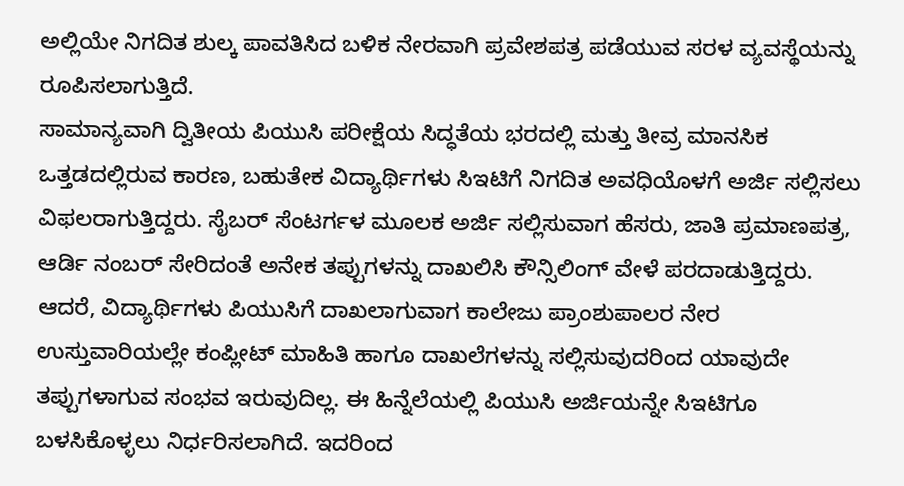ಅಲ್ಲಿಯೇ ನಿಗದಿತ ಶುಲ್ಕ ಪಾವತಿಸಿದ ಬಳಿಕ ನೇರವಾಗಿ ಪ್ರವೇಶಪತ್ರ ಪಡೆಯುವ ಸರಳ ವ್ಯವಸ್ಥೆಯನ್ನು ರೂಪಿಸಲಾಗುತ್ತಿದೆ.
ಸಾಮಾನ್ಯವಾಗಿ ದ್ವಿತೀಯ ಪಿಯುಸಿ ಪರೀಕ್ಷೆಯ ಸಿದ್ಧತೆಯ ಭರದಲ್ಲಿ ಮತ್ತು ತೀವ್ರ ಮಾನಸಿಕ ಒತ್ತಡದಲ್ಲಿರುವ ಕಾರಣ, ಬಹುತೇಕ ವಿದ್ಯಾರ್ಥಿಗಳು ಸಿಇಟಿಗೆ ನಿಗದಿತ ಅವಧಿಯೊಳಗೆ ಅರ್ಜಿ ಸಲ್ಲಿಸಲು ವಿಫಲರಾಗುತ್ತಿದ್ದರು. ಸೈಬರ್ ಸೆಂಟರ್ಗಳ ಮೂಲಕ ಅರ್ಜಿ ಸಲ್ಲಿಸುವಾಗ ಹೆಸರು, ಜಾತಿ ಪ್ರಮಾಣಪತ್ರ, ಆರ್ಡಿ ನಂಬರ್ ಸೇರಿದಂತೆ ಅನೇಕ ತಪ್ಪುಗಳನ್ನು ದಾಖಲಿಸಿ ಕೌನ್ಸಿಲಿಂಗ್ ವೇಳೆ ಪರದಾಡುತ್ತಿದ್ದರು.
ಆದರೆ, ವಿದ್ಯಾರ್ಥಿಗಳು ಪಿಯುಸಿಗೆ ದಾಖಲಾಗುವಾಗ ಕಾಲೇಜು ಪ್ರಾಂಶುಪಾಲರ ನೇರ ಉಸ್ತುವಾರಿಯಲ್ಲೇ ಕಂಪ್ಲೀಟ್ ಮಾಹಿತಿ ಹಾಗೂ ದಾಖಲೆಗಳನ್ನು ಸಲ್ಲಿಸುವುದರಿಂದ ಯಾವುದೇ ತಪ್ಪುಗಳಾಗುವ ಸಂಭವ ಇರುವುದಿಲ್ಲ. ಈ ಹಿನ್ನೆಲೆಯಲ್ಲಿ ಪಿಯುಸಿ ಅರ್ಜಿಯನ್ನೇ ಸಿಇಟಿಗೂ ಬಳಸಿಕೊಳ್ಳಲು ನಿರ್ಧರಿಸಲಾಗಿದೆ. ಇದರಿಂದ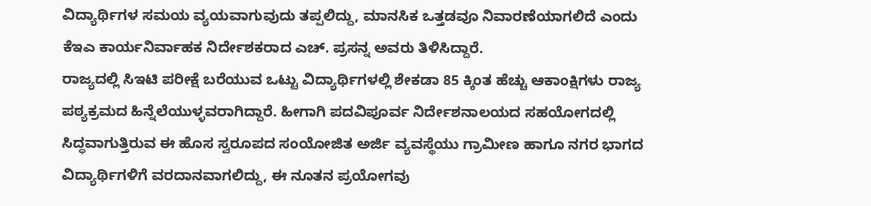ವಿದ್ಯಾರ್ಥಿಗಳ ಸಮಯ ವ್ಯಯವಾಗುವುದು ತಪ್ಪಲಿದ್ದು, ಮಾನಸಿಕ ಒತ್ತಡವೂ ನಿವಾರಣೆಯಾಗಲಿದೆ ಎಂದು ಕೆಇಎ ಕಾರ್ಯನಿರ್ವಾಹಕ ನಿರ್ದೇಶಕರಾದ ಎಚ್. ಪ್ರಸನ್ನ ಅವರು ತಿಳಿಸಿದ್ದಾರೆ.
ರಾಜ್ಯದಲ್ಲಿ ಸಿಇಟಿ ಪರೀಕ್ಷೆ ಬರೆಯುವ ಒಟ್ಟು ವಿದ್ಯಾರ್ಥಿಗಳಲ್ಲಿ ಶೇಕಡಾ 85 ಕ್ಕಿಂತ ಹೆಚ್ಚು ಆಕಾಂಕ್ಷಿಗಳು ರಾಜ್ಯ ಪಠ್ಯಕ್ರಮದ ಹಿನ್ನೆಲೆಯುಳ್ಳವರಾಗಿದ್ದಾರೆ. ಹೀಗಾಗಿ ಪದವಿಪೂರ್ವ ನಿರ್ದೇಶನಾಲಯದ ಸಹಯೋಗದಲ್ಲಿ ಸಿದ್ಧವಾಗುತ್ತಿರುವ ಈ ಹೊಸ ಸ್ವರೂಪದ ಸಂಯೋಜಿತ ಅರ್ಜಿ ವ್ಯವಸ್ಥೆಯು ಗ್ರಾಮೀಣ ಹಾಗೂ ನಗರ ಭಾಗದ ವಿದ್ಯಾರ್ಥಿಗಳಿಗೆ ವರದಾನವಾಗಲಿದ್ದು, ಈ ನೂತನ ಪ್ರಯೋಗವು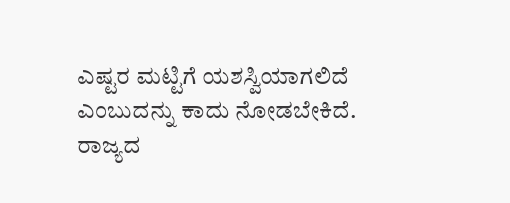ಎಷ್ಟರ ಮಟ್ಟಿಗೆ ಯಶಸ್ವಿಯಾಗಲಿದೆ ಎಂಬುದನ್ನು ಕಾದು ನೋಡಬೇಕಿದೆ.
ರಾಜ್ಯದ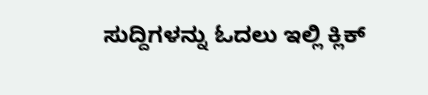ಸುದ್ದಿಗಳನ್ನು ಓದಲು ಇಲ್ಲಿ ಕ್ಲಿಕ್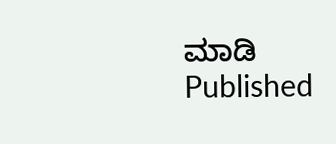ಮಾಡಿ
Published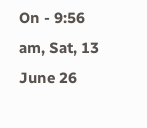On - 9:56 am, Sat, 13 June 26